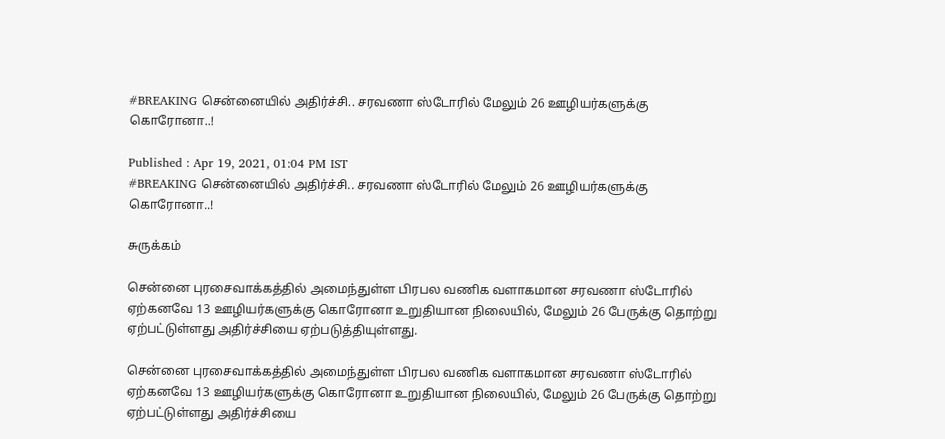#BREAKING சென்னையில் அதிர்ச்சி.. சரவணா ஸ்டோரில் மேலும் 26 ஊழியர்களுக்கு கொரோனா..!

Published : Apr 19, 2021, 01:04 PM IST
#BREAKING சென்னையில் அதிர்ச்சி.. சரவணா ஸ்டோரில் மேலும் 26 ஊழியர்களுக்கு கொரோனா..!

சுருக்கம்

சென்னை புரசைவாக்கத்தில் அமைந்துள்ள பிரபல வணிக வளாகமான சரவணா ஸ்டோரில் ஏற்கனவே 13 ஊழியர்களுக்கு கொரோனா உறுதியான நிலையில், மேலும் 26 பேருக்கு தொற்று ஏற்பட்டுள்ளது அதிர்ச்சியை ஏற்படுத்தியுள்ளது.

சென்னை புரசைவாக்கத்தில் அமைந்துள்ள பிரபல வணிக வளாகமான சரவணா ஸ்டோரில் ஏற்கனவே 13 ஊழியர்களுக்கு கொரோனா உறுதியான நிலையில், மேலும் 26 பேருக்கு தொற்று  ஏற்பட்டுள்ளது அதிர்ச்சியை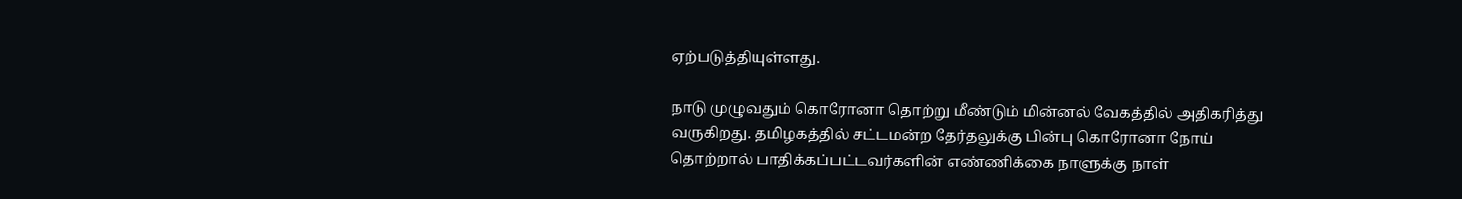ஏற்படுத்தியுள்ளது.

நாடு முழுவதும் கொரோனா தொற்று மீண்டும் மின்னல் வேகத்தில் அதிகரித்து வருகிறது. தமிழகத்தில் சட்டமன்ற தேர்தலுக்கு பின்பு கொரோனா நோய் தொற்றால் பாதிக்கப்பட்டவர்களின் எண்ணிக்கை நாளுக்கு நாள்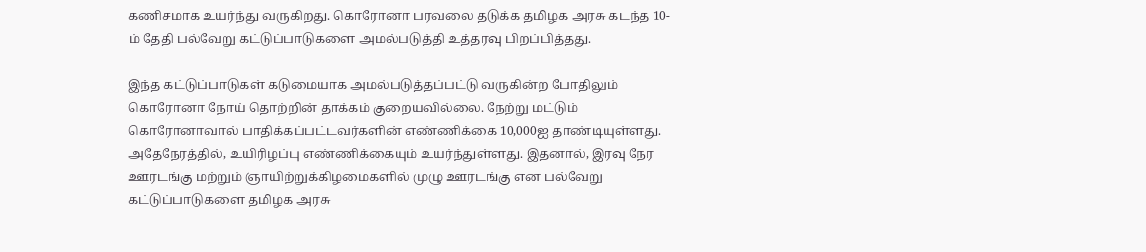கணிசமாக உயர்ந்து வருகிறது. கொரோனா பரவலை தடுக்க தமிழக அரசு கடந்த 10-ம் தேதி பல்வேறு கட்டுப்பாடுகளை அமல்படுத்தி உத்தரவு பிறப்பித்தது.

இந்த கட்டுப்பாடுகள் கடுமையாக அமல்படுத்தப்பட்டு வருகின்ற போதிலும் கொரோனா நோய் தொற்றின் தாக்கம் குறையவில்லை. நேற்று மட்டும் கொரோனாவால் பாதிக்கப்பட்டவர்களின் எண்ணிக்கை 10,000ஐ தாண்டியுள்ளது. அதேநேரத்தில், உயிரிழப்பு எண்ணிக்கையும் உயர்ந்துள்ளது. இதனால், இரவு நேர ஊரடங்கு மற்றும் ஞாயிற்றுக்கிழமைகளில் முழு ஊரடங்கு என பல்வேறு கட்டுப்பாடுகளை தமிழக அரசு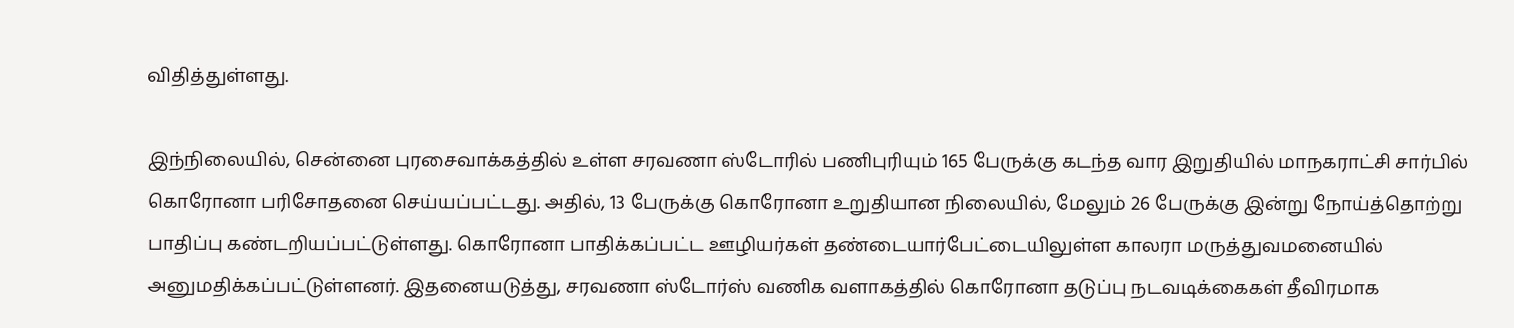விதித்துள்ளது.

இந்நிலையில், சென்னை புரசைவாக்கத்தில் உள்ள சரவணா ஸ்டோரில் பணிபுரியும் 165 பேருக்கு கடந்த வார இறுதியில் மாநகராட்சி சார்பில் கொரோனா பரிசோதனை செய்யப்பட்டது. அதில், 13 பேருக்கு கொரோனா உறுதியான நிலையில், மேலும் 26 பேருக்கு இன்று நோய்த்தொற்று பாதிப்பு கண்டறியப்பட்டுள்ளது. கொரோனா பாதிக்கப்பட்ட ஊழியர்கள் தண்டையார்பேட்டையிலுள்ள காலரா மருத்துவமனையில் அனுமதிக்கப்பட்டுள்ளனர். இதனையடுத்து, சரவணா ஸ்டோர்ஸ் வணிக வளாகத்தில் கொரோனா தடுப்பு நடவடிக்கைகள் தீவிரமாக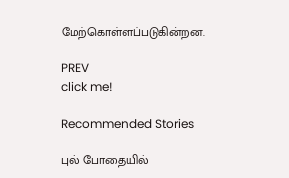மேற்கொள்ளப்படுகின்றன.

PREV
click me!

Recommended Stories

புல் போதையில்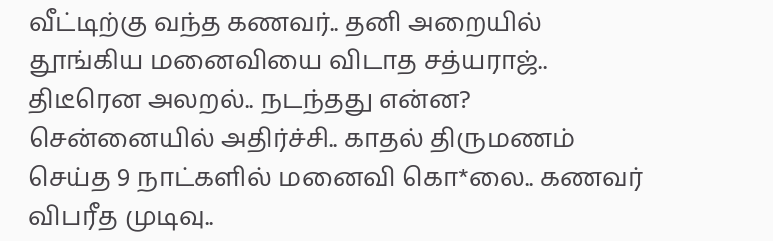வீட்டிற்கு வந்த கணவர்.. தனி அறையில் தூங்கிய மனைவியை விடாத சத்யராஜ்.. திடீரென அலறல்.. நடந்தது என்ன?
சென்னையில் அதிர்ச்சி.. காதல் திருமணம் செய்த 9 நாட்களில் மனைவி கொ*லை.. கணவர் விபரீத முடிவு..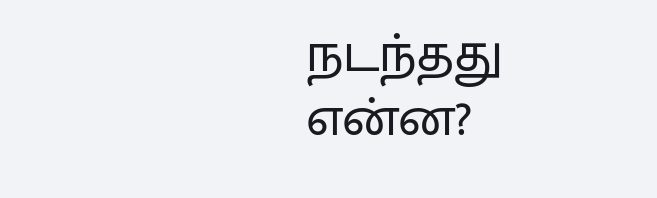நடந்தது என்ன?